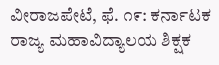ವೀರಾಜಪೇಟೆ, ಫೆ. ೧೯: ಕರ್ನಾಟಕ ರಾಜ್ಯ ಮಹಾವಿದ್ಯಾಲಯ ಶಿಕ್ಷಕ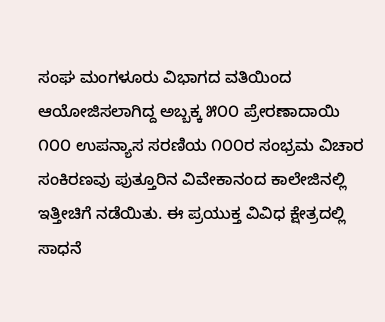ಸಂಘ ಮಂಗಳೂರು ವಿಭಾಗದ ವತಿಯಿಂದ ಆಯೋಜಿಸಲಾಗಿದ್ದ ಅಬ್ಬಕ್ಕ ೫೦೦ ಪ್ರೇರಣಾದಾಯಿ ೧೦೦ ಉಪನ್ಯಾಸ ಸರಣಿಯ ೧೦೦ರ ಸಂಭ್ರಮ ವಿಚಾರ ಸಂಕಿರಣವು ಪುತ್ತೂರಿನ ವಿವೇಕಾನಂದ ಕಾಲೇಜಿನಲ್ಲಿ ಇತ್ತೀಚಿಗೆ ನಡೆಯಿತು. ಈ ಪ್ರಯುಕ್ತ ವಿವಿಧ ಕ್ಷೇತ್ರದಲ್ಲಿ ಸಾಧನೆ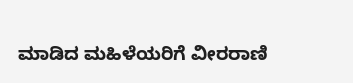ಮಾಡಿದ ಮಹಿಳೆಯರಿಗೆ ವೀರರಾಣಿ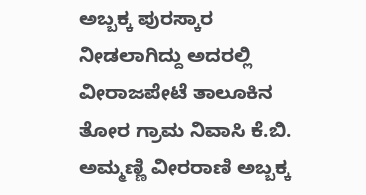ಅಬ್ಬಕ್ಕ ಪುರಸ್ಕಾರ ನೀಡಲಾಗಿದ್ದು ಅದರಲ್ಲಿ ವೀರಾಜಪೇಟೆ ತಾಲೂಕಿನ ತೋರ ಗ್ರಾಮ ನಿವಾಸಿ ಕೆ.ಬಿ. ಅಮ್ಮಣ್ಣಿ ವೀರರಾಣಿ ಅಬ್ಬಕ್ಕ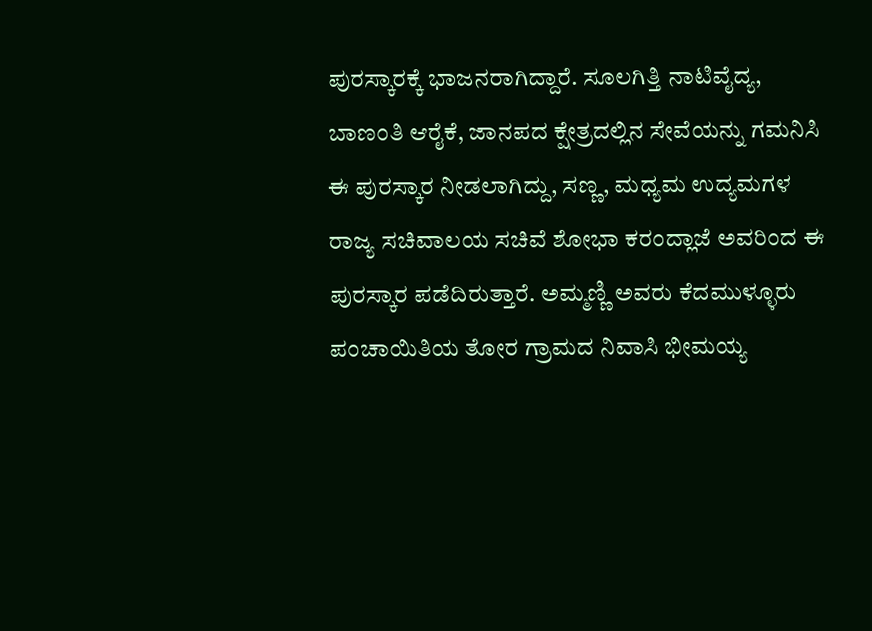ಪುರಸ್ಕಾರಕ್ಕೆ ಭಾಜನರಾಗಿದ್ದಾರೆ. ಸೂಲಗಿತ್ತಿ ನಾಟಿವೈದ್ಯ, ಬಾಣಂತಿ ಆರೈಕೆ, ಜಾನಪದ ಕ್ಷೇತ್ರದಲ್ಲಿನ ಸೇವೆಯನ್ನು ಗಮನಿಸಿ ಈ ಪುರಸ್ಕಾರ ನೀಡಲಾಗಿದ್ದು, ಸಣ್ಣ, ಮಧ್ಯಮ ಉದ್ಯಮಗಳ ರಾಜ್ಯ ಸಚಿವಾಲಯ ಸಚಿವೆ ಶೋಭಾ ಕರಂದ್ಲಾಜೆ ಅವರಿಂದ ಈ ಪುರಸ್ಕಾರ ಪಡೆದಿರುತ್ತಾರೆ. ಅಮ್ಮಣ್ಣಿ ಅವರು ಕೆದಮುಳ್ಳೂರು ಪಂಚಾಯಿತಿಯ ತೋರ ಗ್ರಾಮದ ನಿವಾಸಿ ಭೀಮಯ್ಯ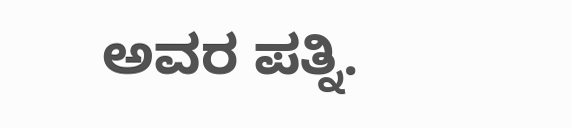ಅವರ ಪತ್ನಿ.